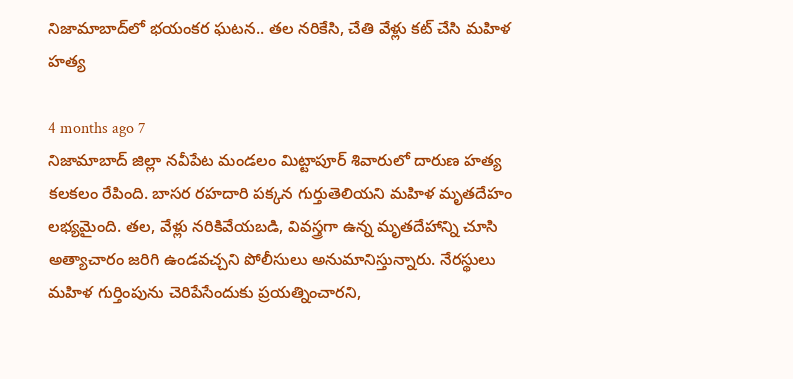నిజామాబాద్‌లో భయంకర ఘటన.. తల నరికేసి, చేతి వేళ్లు కట్ చేసి మహిళ హత్య

4 months ago 7
నిజామాబాద్ జిల్లా నవీపేట మండలం మిట్టాపూర్ శివారులో దారుణ హత్య కలకలం రేపింది. బాసర రహదారి పక్కన గుర్తుతెలియని మహిళ మృతదేహం లభ్యమైంది. తల, వేళ్లు నరికివేయబడి, వివస్త్రగా ఉన్న మృతదేహాన్ని చూసి అత్యాచారం జరిగి ఉండవచ్చని పోలీసులు అనుమానిస్తున్నారు. నేరస్థులు మహిళ గుర్తింపును చెరిపేసేందుకు ప్రయత్నించారని,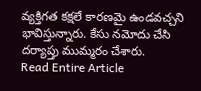వ్యక్తిగత కక్షలే కారణమై ఉండవచ్చని భావిస్తున్నారు. కేసు నమోదు చేసి దర్యాప్తు ముమ్మరం చేశారు.
Read Entire Article